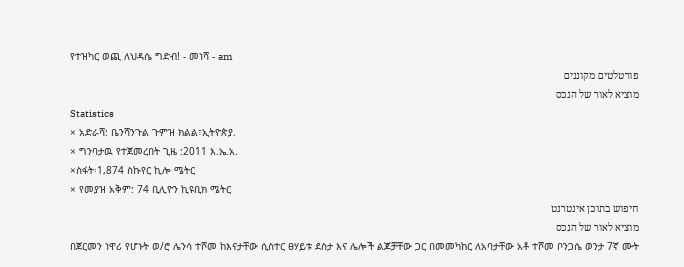የተዝካር ወጪ ለህዳሴ ግድብ! - መነሻ - am
פורטלטים מקוננים
מוציא לאור של הנכס
Statistics
× አድራሻ: ቤንሻንጉል ጉምዝ ክልል፣ኢትዮጵያ.
× ግንባታዉ የተጀመረበት ጊዜ :2011 እ.ኤ.አ.
×ስፋት፡1,874 ስኩየር ኪሎ ሜትር
× የመያዝ አቅም: 74 ቢሊዮን ኪዩቢክ ሜትር
חיפוש בתוכן אינטרנט
מוציא לאור של הנכס
በጀርመን ነዋሪ የሆኑት ወ/ሮ ሌንሳ ተሾመ ከእናታቸው ሲስተር ፀሃይቱ ደስታ እና ሌሎች ልጆቻቸው ጋር በመመካከር ለአባታቸው አቶ ተሾመ ቦንጋሴ ወንታ 7ኛ ሙት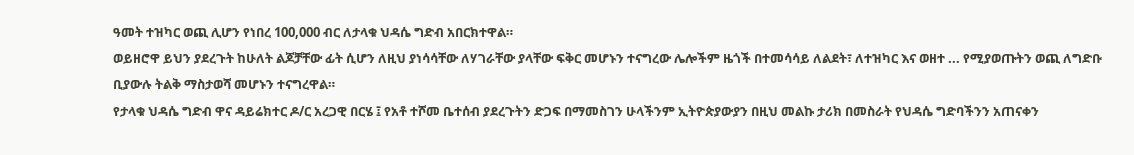ዓመት ተዝካር ወጪ ሊሆን የነበረ 100,000 ብር ለታላቁ ህዳሴ ግድብ አበርክተዋል።
ወይዘሮዋ ይህን ያደረጉት ከሁለት ልጆቻቸው ፊት ሲሆን ለዚህ ያነሳሳቸው ለሃገራቸው ያላቸው ፍቅር መሆኑን ተናግረው ሌሎችም ዜጎች በተመሳሳይ ለልደት፣ ለተዝካር እና ወዘተ ... የሚያወጡትን ወጪ ለግድቡ ቢያውሉ ትልቅ ማስታወሻ መሆኑን ተናግረዋል።
የታላቁ ህዳሴ ግድብ ዋና ዳይሬክተር ዶ/ር አረጋዊ በርሄ ፤ የአቶ ተሾመ ቤተሰብ ያደረጉትን ድጋፍ በማመስገን ሁላችንም ኢትዮጵያውያን በዚህ መልኩ ታሪክ በመስራት የህዳሴ ግድባችንን አጠናቀን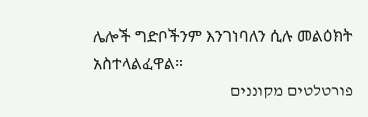ሌሎች ግድቦችንም እንገነባለን ሲሉ መልዕክት አስተላልፈዋል።
פורטלטים מקוננים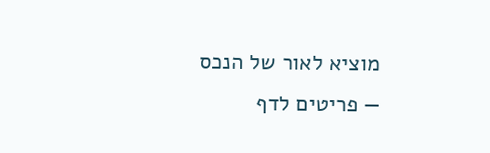מוציא לאור של הנכס
— פריטים לדף